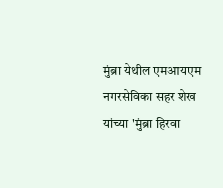मुंब्रा येथील एमआयएम नगरसेविका सहर शेख यांच्या 'मुंब्रा हिरवा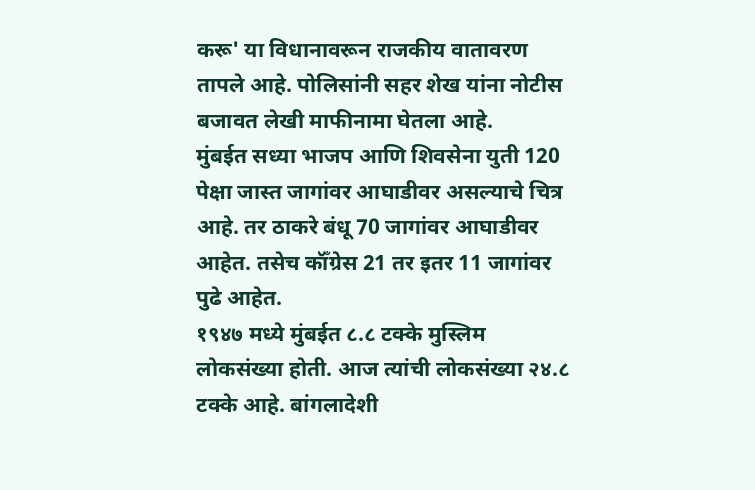करू' या विधानावरून राजकीय वातावरण तापले आहे. पोलिसांनी सहर शेख यांना नोटीस बजावत लेखी माफीनामा घेतला आहे.
मुंबईत सध्या भाजप आणि शिवसेना युती 120 पेक्षा जास्त जागांवर आघाडीवर असल्याचे चित्र आहे. तर ठाकरे बंधू 70 जागांवर आघाडीवर आहेत. तसेच कॉँग्रेस 21 तर इतर 11 जागांवर पुढे आहेत.
१९४७ मध्ये मुंबईत ८.८ टक्के मुस्लिम लोकसंख्या होती. आज त्यांची लोकसंख्या २४.८ टक्के आहे. बांगलादेशी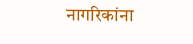नागरिकांना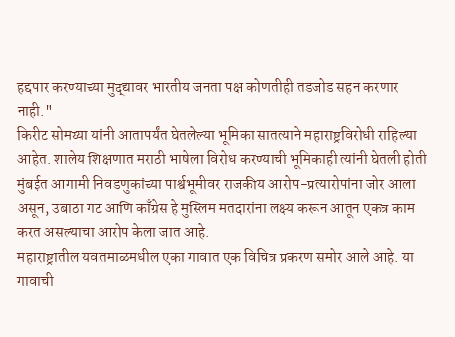हद्दपार करण्याच्या मुद्द्यावर भारतीय जनता पक्ष कोणतीही तडजोड सहन करणार नाही."
किरीट सोमय्या यांनी आतापर्यंत घेतलेल्या भूमिका सातत्याने महाराष्ट्रविरोधी राहिल्या आहेत. शालेय शिक्षणात मराठी भाषेला विरोध करण्याची भूमिकाही त्यांनी घेतली होती
मुंबईत आगामी निवडणुकांच्या पार्श्वभूमीवर राजकीय आरोप-प्रत्यारोपांना जोर आला असून, उबाठा गट आणि काँग्रेस हे मुस्लिम मतदारांना लक्ष्य करून आतून एकत्र काम करत असल्याचा आरोप केला जात आहे.
महाराष्ट्रातील यवतमाळमधील एका गावात एक विचित्र प्रकरण समोर आले आहे. या गावाची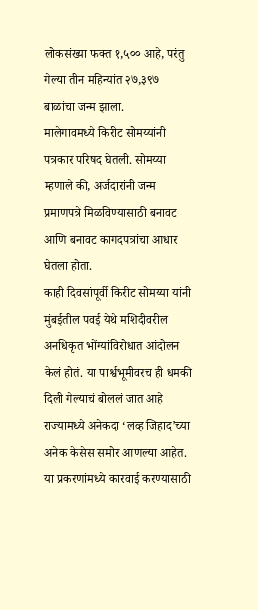लोकसंख्या फक्त १,५०० आहे, परंतु गेल्या तीन महिन्यांत २७,३९७ बाळांचा जन्म झाला.
मालेगावमध्ये किरीट सोमय्यांनी पत्रकार परिषद घेतली. सोमय्या म्हणाले की, अर्जदारांनी जन्म प्रमाणपत्रे मिळविण्यासाठी बनावट आणि बनावट कागदपत्रांचा आधार घेतला होता.
काही दिवसांपूर्वी किरीट सोमय्या यांनी मुंबईतील पवई येथे मशिदीवरील अनधिकृत भोंग्यांविरोधात आंदोलन केलं होतं. या पार्श्वभूमीवरच ही धमकी दिली गेल्याचं बोललं जात आहे
राज्यामध्ये अनेकदा ‘लव्ह जिहाद’च्या अनेक केसेस समोर आणल्या आहेत. या प्रकरणांमध्ये कारवाई करण्यासाठी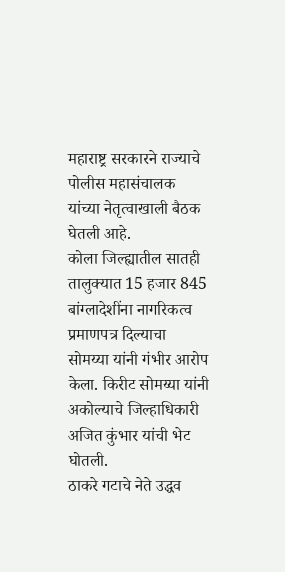महाराष्ट्र सरकारने राज्याचे पोलीस महासंचालक यांच्या नेतृत्वाखाली बैठक घेतली आहे.
कोला जिल्ह्यातील सातही तालुक्यात 15 हजार 845 बांग्लादेशींना नागरिकत्व प्रमाणपत्र दिल्याचा सोमय्या यांनी गंभीर आरोप केला. किरीट सोमय्या यांनी अकोल्याचे जिल्हाधिकारी अजित कुंभार यांची भेट घोतली.
ठाकरे गटाचे नेते उद्धव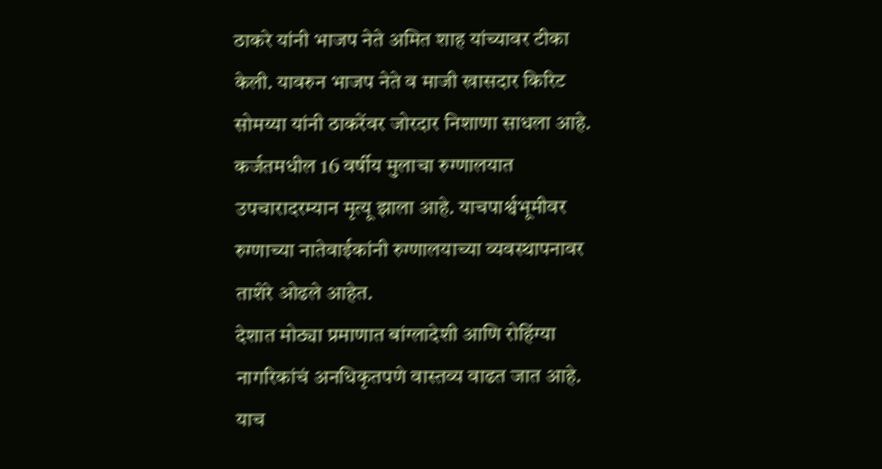ठाकरे यांनी भाजप नेते अमित शाह यांच्यावर टीका केली. यावरुन भाजप नेते व माजी खासदार किरिट सोमय्या यांनी ठाकरेंवर जोरदार निशाणा साधला आहे.
कर्जतमधील 16 वर्षीय मुलाचा रुग्णालयात उपचारादरम्यान मृत्यू झाला आहे. याचपार्श्वभूमीवर रुग्णाच्या नातेवाईकांनी रुग्णालयाच्या व्यवस्थापनावर ताशेरे ओढले आहेत.
देशात मोठ्या प्रमाणात बांग्लादेशी आणि रोहिंग्या नागरिकांचं अनधिकृतपणे वास्तव्य वाढत जात आहे. याच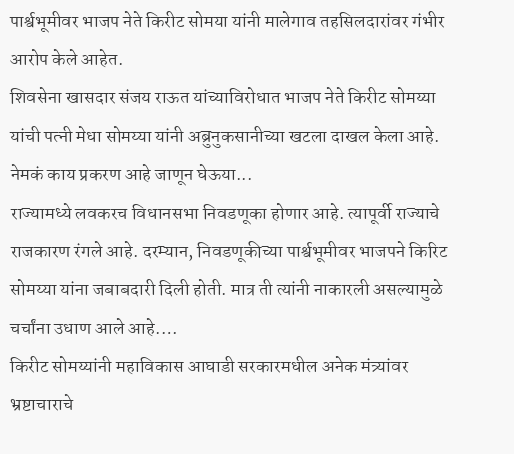पार्श्वभूमीवर भाजप नेते किरीट सोमया यांनी मालेगाव तहसिलदारांवर गंभीर आरोप केले आहेत.
शिवसेना खासदार संजय राऊत यांच्याविरोधात भाजप नेते किरीट सोमय्या यांची पत्नी मेधा सोमय्या यांनी अब्रुनुकसानीच्या खटला दाखल केला आहे. नेमकं काय प्रकरण आहे जाणून घेऊया...
राज्यामध्ये लवकरच विधानसभा निवडणूका होणार आहे. त्यापूर्वी राज्याचे राजकारण रंगले आहे. दरम्यान, निवडणूकीच्या पार्श्वभूमीवर भाजपने किरिट सोमय्या यांना जबाबदारी दिली होती. मात्र ती त्यांनी नाकारली असल्यामुळे चर्चांना उधाण आले आहे.…
किरीट सोमय्यांनी महाविकास आघाडी सरकारमधील अनेक मंत्र्यांवर भ्रष्टाचाराचे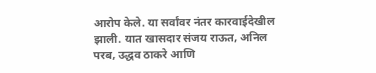आरोप केले. या सर्वांवर नंतर कारवाईदेखील झाली. यात खासदार संजय राऊत, अनिल परब, उद्धव ठाकरे आणि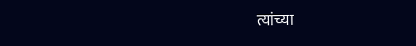त्यांच्या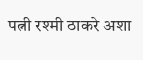पत्नी रश्मी ठाकरे अशा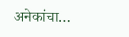अनेकांचा…